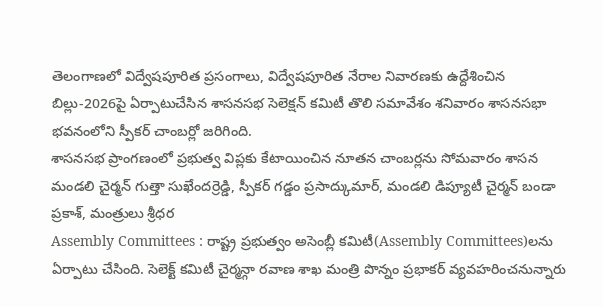తెలంగాణలో విద్వేషపూరిత ప్రసంగాలు, విద్వేషపూరిత నేరాల నివారణకు ఉద్దేశించిన బిల్లు-2026పై ఏర్పాటుచేసిన శాసనసభ సెలెక్షన్ కమిటీ తొలి సమావేశం శనివారం శాసనసభా భవనంలోని స్పీకర్ చాంబర్లో జరిగింది.
శాసనసభ ప్రాంగణంలో ప్రభుత్వ విప్లకు కేటాయించిన నూతన చాంబర్లను సోమవారం శాసన మండలి చైర్మన్ గుత్తా సుఖేందర్రెడ్డి, స్పీకర్ గడ్డం ప్రసాద్కుమార్, మండలి డిప్యూటీ చైర్మన్ బండా ప్రకాశ్, మంత్రులు శ్రీధర
Assembly Committees : రాష్ట్ర ప్రభుత్వం అసెంబ్లీ కమిటీ(Assembly Committees)లను ఏర్పాటు చేసింది. సెలెక్ట్ కమిటీ చైర్మన్గా రవాణ శాఖ మంత్రి పొన్నం ప్రభాకర్ వ్యవహరించనున్నారు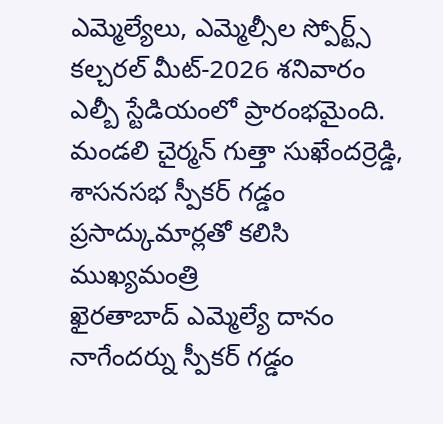ఎమ్మెల్యేలు, ఎమ్మెల్సీల స్పోర్ట్స్ కల్చరల్ మీట్-2026 శనివారం ఎల్బీ స్టేడియంలో ప్రారంభమైంది. మండలి చైర్మన్ గుత్తా సుఖేందర్రెడ్డి, శాసనసభ స్పీకర్ గడ్డం ప్రసాద్కుమార్లతో కలిసి ముఖ్యమంత్రి
ఖైరతాబాద్ ఎమ్మెల్యే దానం నాగేందర్ను స్పీకర్ గడ్డం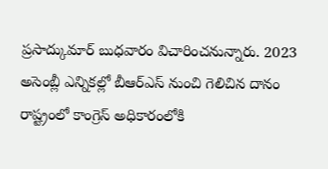ప్రసాద్కుమార్ బుధవారం విచారించనున్నారు. 2023 అసెంబ్లీ ఎన్నికల్లో బీఆర్ఎస్ నుంచి గెలిచిన దానం రాష్ట్రంలో కాంగ్రెస్ అధికారంలోకి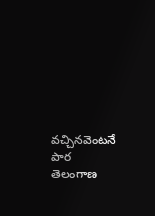వచ్చినవెంటనే పార
తెలంగాణ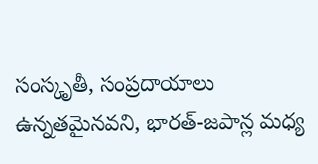సంస్కృతీ, సంప్రదాయాలు ఉన్నతమైనవని, భారత్-జపాన్ల మధ్య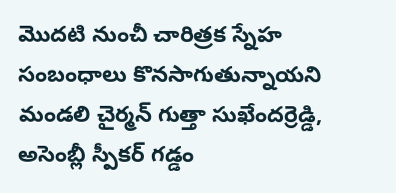మొదటి నుంచీ చారిత్రక స్నేహ సంబంధాలు కొనసాగుతున్నాయని మండలి చైర్మన్ గుత్తా సుఖేందర్రెడ్డి, అసెంబ్లీ స్పీకర్ గడ్డం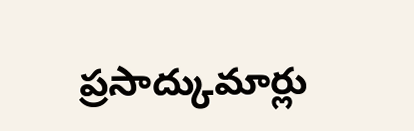ప్రసాద్కుమార్లు